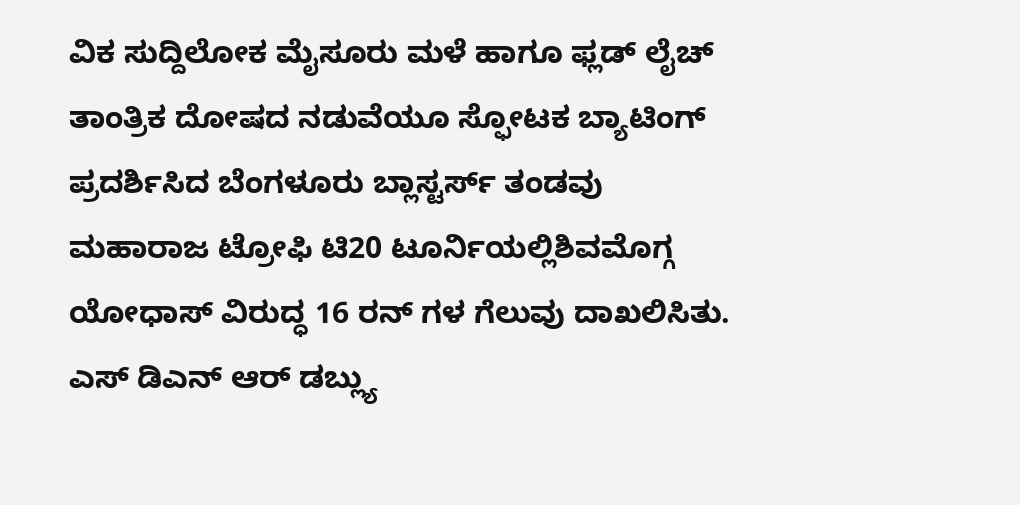ವಿಕ ಸುದ್ದಿಲೋಕ ಮೈಸೂರು ಮಳೆ ಹಾಗೂ ಫ್ಲಡ್ ಲೈಚ್ ತಾಂತ್ರಿಕ ದೋಷದ ನಡುವೆಯೂ ಸ್ಫೋಟಕ ಬ್ಯಾಟಿಂಗ್ ಪ್ರದರ್ಶಿಸಿದ ಬೆಂಗಳೂರು ಬ್ಲಾಸ್ಟರ್ಸ್ ತಂಡವು ಮಹಾರಾಜ ಟ್ರೋಫಿ ಟಿ20 ಟೂರ್ನಿಯಲ್ಲಿಶಿವಮೊಗ್ಗ ಯೋಧಾಸ್ ವಿರುದ್ಧ 16 ರನ್ ಗಳ ಗೆಲುವು ದಾಖಲಿಸಿತು. ಎಸ್ ಡಿಎನ್ ಆರ್ ಡಬ್ಲ್ಯು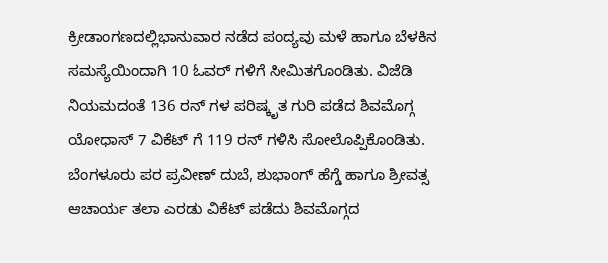ಕ್ರೀಡಾಂಗಣದಲ್ಲಿಭಾನುವಾರ ನಡೆದ ಪಂದ್ಯವು ಮಳೆ ಹಾಗೂ ಬೆಳಕಿನ ಸಮಸ್ಯೆಯಿಂದಾಗಿ 10 ಓವರ್ ಗಳಿಗೆ ಸೀಮಿತಗೊಂಡಿತು. ವಿಜೆಡಿ ನಿಯಮದಂತೆ 136 ರನ್ ಗಳ ಪರಿಷ್ಕೃತ ಗುರಿ ಪಡೆದ ಶಿವಮೊಗ್ಗ ಯೋಧಾಸ್ 7 ವಿಕೆಟ್ ಗೆ 119 ರನ್ ಗಳಿಸಿ ಸೋಲೊಪ್ಪಿಕೊಂಡಿತು. ಬೆಂಗಳೂರು ಪರ ಪ್ರವೀಣ್ ದುಬೆ, ಶುಭಾಂಗ್ ಹೆಗ್ಡೆ ಹಾಗೂ ಶ್ರೀವತ್ಸ ಆಚಾರ್ಯ ತಲಾ ಎರಡು ವಿಕೆಟ್ ಪಡೆದು ಶಿವಮೊಗ್ಗದ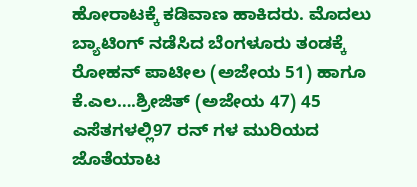ಹೋರಾಟಕ್ಕೆ ಕಡಿವಾಣ ಹಾಕಿದರು. ಮೊದಲು ಬ್ಯಾಟಿಂಗ್ ನಡೆಸಿದ ಬೆಂಗಳೂರು ತಂಡಕ್ಕೆ ರೋಹನ್ ಪಾಟೀಲ (ಅಜೇಯ 51) ಹಾಗೂ ಕೆ.ಎಲ….ಶ್ರೀಜಿತ್ (ಅಜೇಯ 47) 45 ಎಸೆತಗಳಲ್ಲಿ97 ರನ್ ಗಳ ಮುರಿಯದ ಜೊತೆಯಾಟ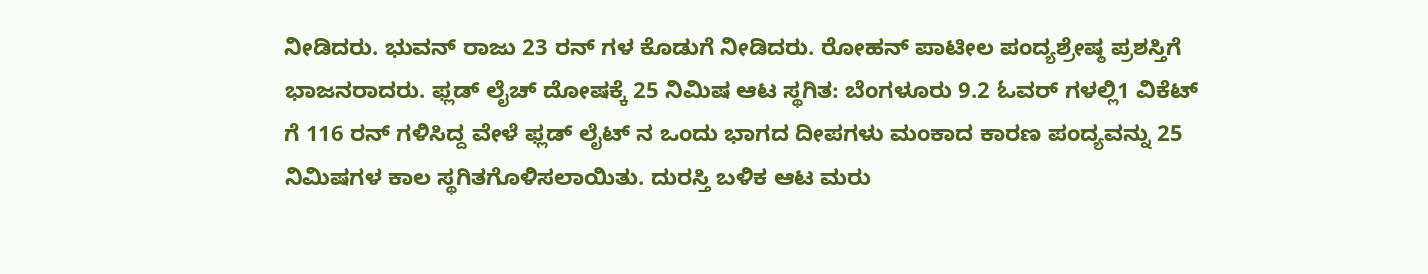ನೀಡಿದರು. ಭುವನ್ ರಾಜು 23 ರನ್ ಗಳ ಕೊಡುಗೆ ನೀಡಿದರು. ರೋಹನ್ ಪಾಟೀಲ ಪಂದ್ಯಶ್ರೇಷ್ಠ ಪ್ರಶಸ್ತಿಗೆ ಭಾಜನರಾದರು. ಫ್ಲಡ್ ಲೈಚ್ ದೋಷಕ್ಕೆ 25 ನಿಮಿಷ ಆಟ ಸ್ಥಗಿತ: ಬೆಂಗಳೂರು 9.2 ಓವರ್ ಗಳಲ್ಲಿ1 ವಿಕೆಟ್ ಗೆ 116 ರನ್ ಗಳಿಸಿದ್ದ ವೇಳೆ ಫ್ಲಡ್ ಲೈಟ್ ನ ಒಂದು ಭಾಗದ ದೀಪಗಳು ಮಂಕಾದ ಕಾರಣ ಪಂದ್ಯವನ್ನು 25 ನಿಮಿಷಗಳ ಕಾಲ ಸ್ಥಗಿತಗೊಳಿಸಲಾಯಿತು. ದುರಸ್ತಿ ಬಳಿಕ ಆಟ ಮರು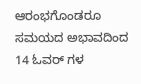ಆರಂಭಗೊಂಡರೂ ಸಮಯದ ಅಭಾವದಿಂದ 14 ಓವರ್ ಗಳ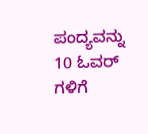ಪಂದ್ಯವನ್ನು 10 ಓವರ್ ಗಳಿಗೆ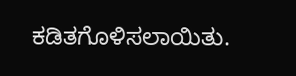ಕಡಿತಗೊಳಿಸಲಾಯಿತು.